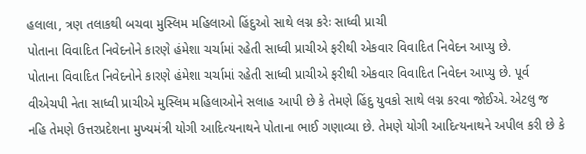હલાલા, ત્રણ તલાકથી બચવા મુસ્લિમ મહિલાઓ હિંદુઓ સાથે લગ્ન કરેઃ સાધ્વી પ્રાચી
પોતાના વિવાદિત નિવેદનોને કારણે હંમેશા ચર્ચામાં રહેતી સાધ્વી પ્રાચીએ ફરીથી એકવાર વિવાદિત નિવેદન આપ્યુ છે.
પોતાના વિવાદિત નિવેદનોને કારણે હંમેશા ચર્ચામાં રહેતી સાધ્વી પ્રાચીએ ફરીથી એકવાર વિવાદિત નિવેદન આપ્યુ છે. પૂર્વ વીએચપી નેતા સાધ્વી પ્રાચીએ મુસ્લિમ મહિલાઓને સલાહ આપી છે કે તેમણે હિંદુ યુવકો સાથે લગ્ન કરવા જોઈએ. એટલુ જ નહિ તેમણે ઉત્તરપ્રદેશના મુખ્યમંત્રી યોગી આદિત્યનાથને પોતાના ભાઈ ગણાવ્યા છે. તેમણે યોગી આદિત્યનાથને અપીલ કરી છે કે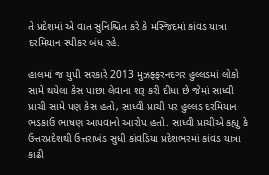તે પ્રદેશમાં એ વાત સુનિશ્ચિત કરે કે મસ્જિદમાં કાંવડ યાત્રા દરમિયાન સ્પીકર બંધ રહે.

હાલમાં જ યુપી સરકારે 2013 મુઝફ્ફરનદગર હુલ્લડમાં લોકો સામે થયેલા કેસ પાછા લેવાના શરૂ કરી દીધા છે જેમાં સાધ્વી પ્રાચી સામે પણ કેસ હતો, સાધ્વી પ્રાચી પર હુલ્લડ દરમિયાન ભડકાઉ ભાષણ આપવાનો આરોપ હતો. સાધ્વી પ્રાચીએ કહ્યુ કે ઉત્તરપ્રદેશથી ઉત્તરાખંડ સુધી કાંવડિયા પ્રદેશભરમાં કાંવડ યાત્રા કાઢી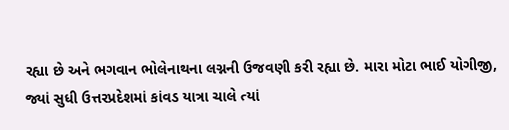રહ્યા છે અને ભગવાન ભોલેનાથના લગ્નની ઉજવણી કરી રહ્યા છે. મારા મોટા ભાઈ યોગીજી, જ્યાં સુધી ઉત્તરપ્રદેશમાં કાંવડ યાત્રા ચાલે ત્યાં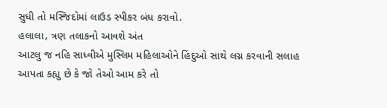સુધી તો મસ્જિદોમાં લાઉડ સ્પીકર બંધ કરાવો.
હલાલા, ત્રણ તલાકનો આવશે અંત
આટલુ જ નહિ સાધ્વીએ મુસ્લિમ મહિલાઓને હિંદુઓ સાથે લગ્ન કરવાની સલાહ આપતા કહ્યુ છે કે જો તેઓ આમ કરે તો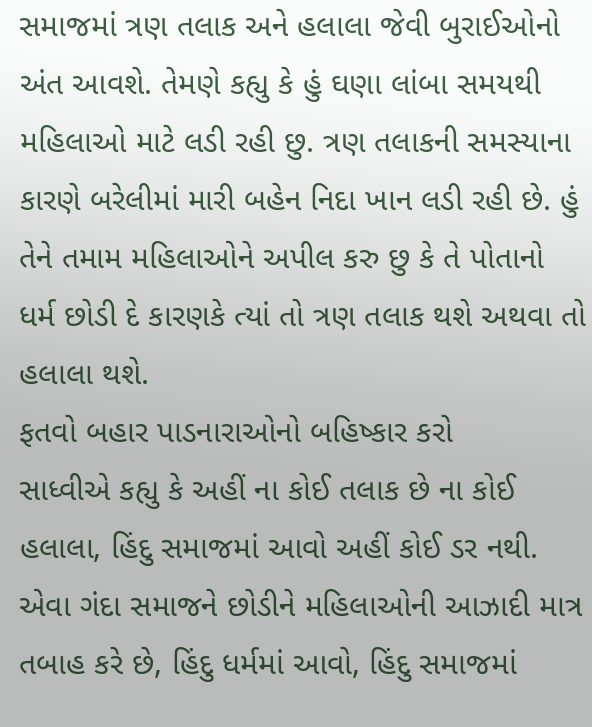સમાજમાં ત્રણ તલાક અને હલાલા જેવી બુરાઈઓનો અંત આવશે. તેમણે કહ્યુ કે હું ઘણા લાંબા સમયથી મહિલાઓ માટે લડી રહી છુ. ત્રણ તલાકની સમસ્યાના કારણે બરેલીમાં મારી બહેન નિદા ખાન લડી રહી છે. હું તેને તમામ મહિલાઓને અપીલ કરુ છુ કે તે પોતાનો ધર્મ છોડી દે કારણકે ત્યાં તો ત્રણ તલાક થશે અથવા તો હલાલા થશે.
ફતવો બહાર પાડનારાઓનો બહિષ્કાર કરો
સાધ્વીએ કહ્યુ કે અહીં ના કોઈ તલાક છે ના કોઈ હલાલા, હિંદુ સમાજમાં આવો અહીં કોઈ ડર નથી. એવા ગંદા સમાજને છોડીને મહિલાઓની આઝાદી માત્ર તબાહ કરે છે, હિંદુ ધર્મમાં આવો, હિંદુ સમાજમાં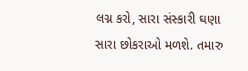લગ્ન કરો, સારા સંસ્કારી ઘણા સારા છોકરાઓ મળશે. તમારુ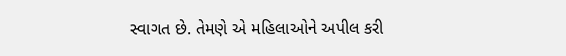સ્વાગત છે. તેમણે એ મહિલાઓને અપીલ કરી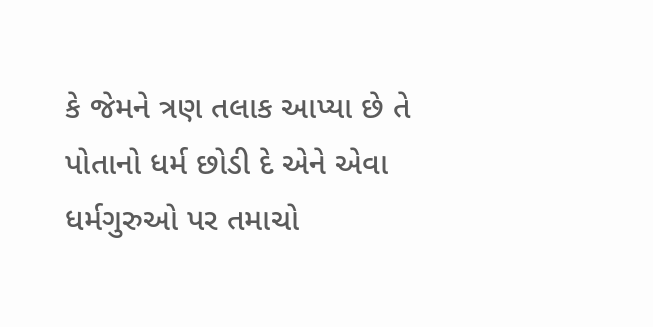કે જેમને ત્રણ તલાક આપ્યા છે તે પોતાનો ધર્મ છોડી દે એને એવા ધર્મગુરુઓ પર તમાચો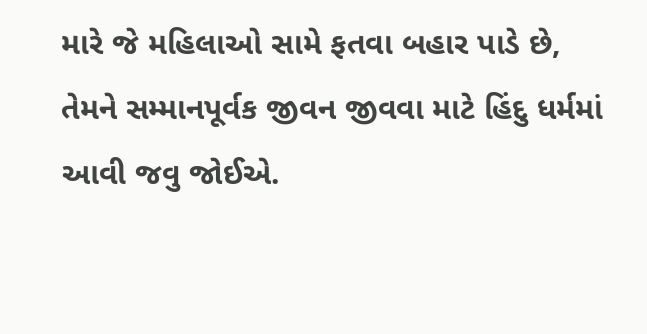મારે જે મહિલાઓ સામે ફતવા બહાર પાડે છે, તેમને સમ્માનપૂર્વક જીવન જીવવા માટે હિંદુ ધર્મમાં આવી જવુ જોઈએ.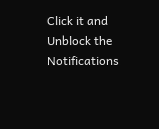Click it and Unblock the Notifications